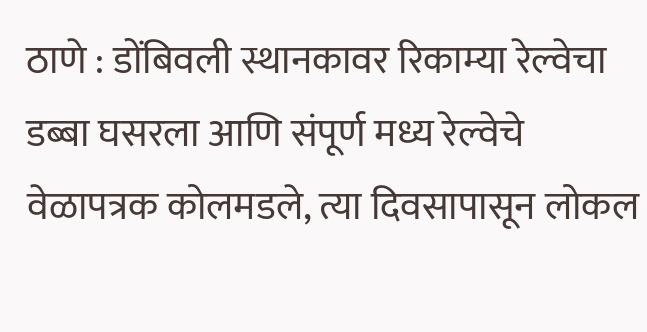ठाणे : डोंबिवली स्थानकावर रिकाम्या रेल्वेचा डब्बा घसरला आणि संपूर्ण मध्य रेल्वेचे वेळापत्रक कोलमडले, त्या दिवसापासून लोकल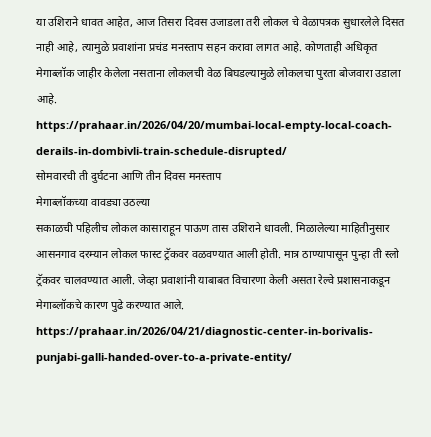या उशिराने धावत आहेत, आज तिसरा दिवस उजाडला तरी लोकल चे वेळापत्रक सुधारलेले दिसत नाही आहे, त्यामुळे प्रवाशांना प्रचंड मनस्ताप सहन करावा लागत आहे. कोणताही अधिकृत मेगाब्लॉक जाहीर केलेला नसताना लोकलची वेळ बिघडल्यामुळे लोकलचा पुरता बोजवारा उडाला आहे.
https://prahaar.in/2026/04/20/mumbai-local-empty-local-coach-derails-in-dombivli-train-schedule-disrupted/
सोमवारची ती दुर्घटना आणि तीन दिवस मनस्ताप
मेगाब्लॉकच्या वावड्या उठल्या
सकाळची पहिलीच लोकल कासाराहून पाऊण तास उशिराने धावली. मिळालेल्या माहितीनुसार आसनगाव दरम्यान लोकल फास्ट ट्रॅकवर वळवण्यात आली होती. मात्र ठाण्यापासून पुन्हा ती स्लो ट्रॅकवर चालवण्यात आली. जेव्हा प्रवाशांनी याबाबत विचारणा केली असता रेल्वे प्रशासनाकडून मेगाब्लॉकचे कारण पुढे करण्यात आले.
https://prahaar.in/2026/04/21/diagnostic-center-in-borivalis-punjabi-galli-handed-over-to-a-private-entity/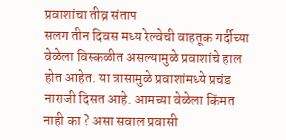प्रवाशांचा तीव्र संताप
सलग तीन दिवस मध्य रेल्वेची वाहतूक गर्दीच्या वेळेला विस्कळीत असल्यामुळे प्रवाशांचे हाल होत आहेत. या त्रासामुळे प्रवाशांमध्ये प्रचंड नाराजी दिसत आहे. आमच्या वेळेला किंमत नाही का ? असा सवाल प्रवासी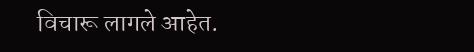विचारू लागले आहेत.